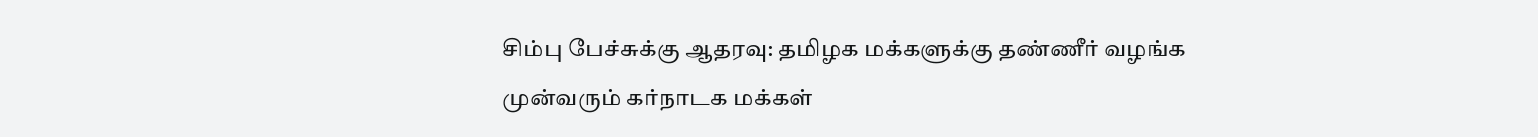சிம்பு பேச்சுக்கு ஆதரவு: தமிழக மக்களுக்கு தண்ணீர் வழங்க முன்வரும் கர்நாடக மக்கள்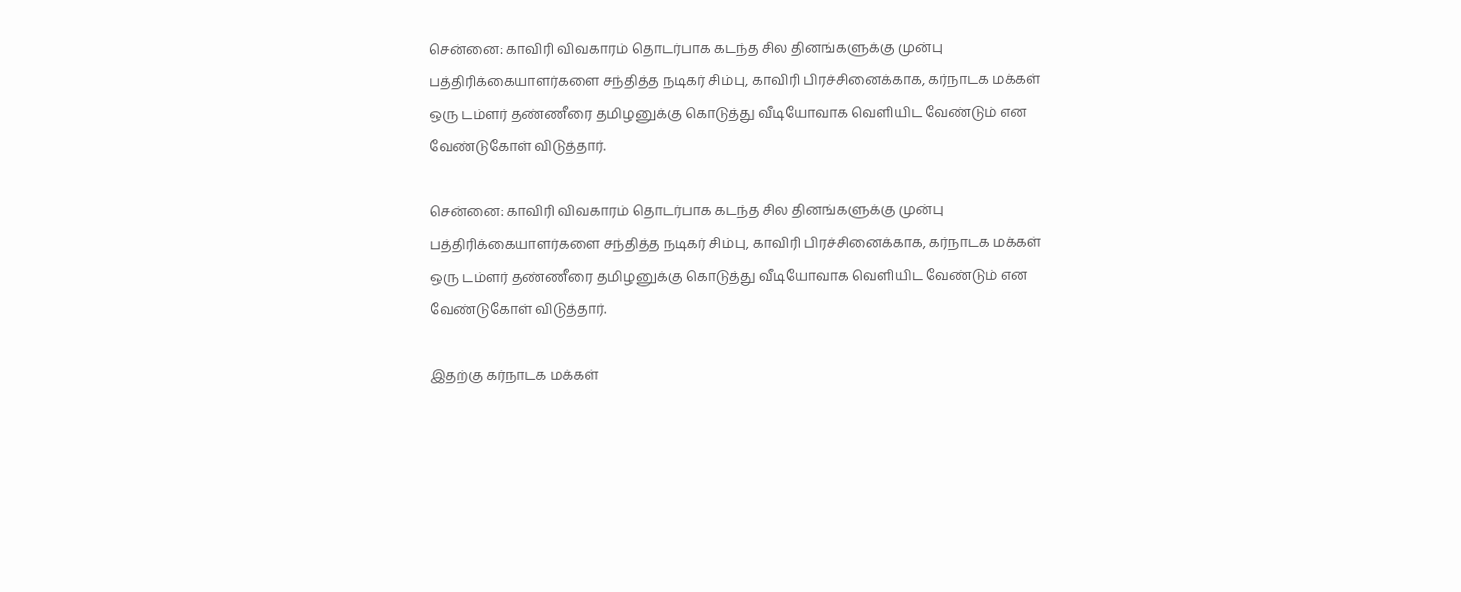சென்னை: காவிரி விவகாரம் தொடர்பாக கடந்த சில தினங்களுக்கு முன்பு பத்திரிக்கையாளர்களை சந்தித்த நடிகர் சிம்பு, காவிரி பிரச்சினைக்காக, கர்நாடக மக்கள் ஒரு டம்ளர் தண்ணீரை தமிழனுக்கு கொடுத்து வீடியோவாக வெளியிட வேண்டும் என வேண்டுகோள் விடுத்தார்.

சென்னை: காவிரி விவகாரம் தொடர்பாக கடந்த சில தினங்களுக்கு முன்பு பத்திரிக்கையாளர்களை சந்தித்த நடிகர் சிம்பு, காவிரி பிரச்சினைக்காக, கர்நாடக மக்கள் ஒரு டம்ளர் தண்ணீரை தமிழனுக்கு கொடுத்து வீடியோவாக வெளியிட வேண்டும் என வேண்டுகோள் விடுத்தார்.

இதற்கு கர்நாடக மக்கள்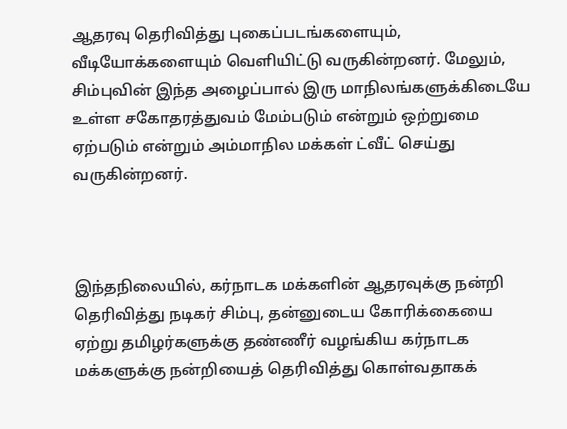ஆதரவு தெரிவித்து புகைப்படங்களையும், வீடியோக்களையும் வெளியிட்டு வருகின்றனர். மேலும், சிம்புவின் இந்த அழைப்பால் இரு மாநிலங்களுக்கிடையே உள்ள சகோதரத்துவம் மேம்படும் என்றும் ஒற்றுமை ஏற்படும் என்றும் அம்மாநில மக்கள் ட்வீட் செய்து வருகின்றனர்.



இந்தநிலையில், கர்நாடக மக்களின் ஆதரவுக்கு நன்றி தெரிவித்து நடிகர் சிம்பு, தன்னுடைய கோரிக்கையை ஏற்று தமிழர்களுக்கு தண்ணீர் வழங்கிய கர்நாடக மக்களுக்கு நன்றியைத் தெரிவித்து கொள்வதாகக்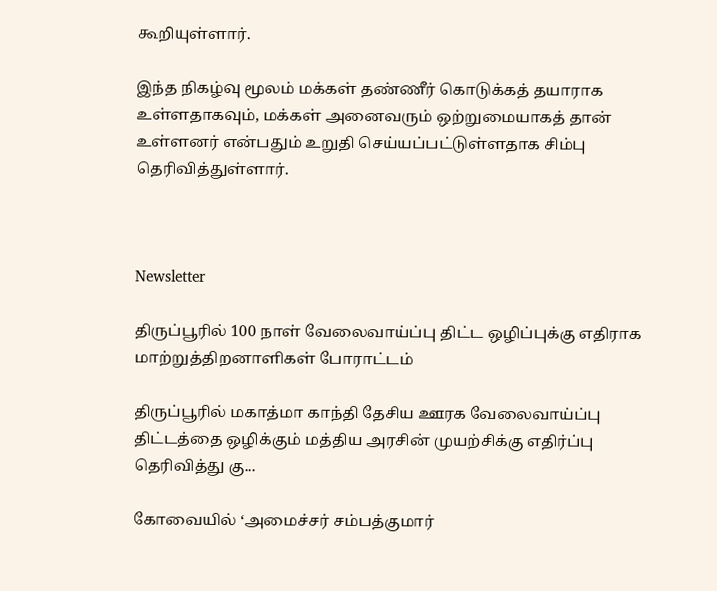கூறியுள்ளார்.

இந்த நிகழ்வு மூலம் மக்கள் தண்ணீர் கொடுக்கத் தயாராக உள்ளதாகவும், மக்கள் அனைவரும் ஒற்றுமையாகத் தான் உள்ளனர் என்பதும் உறுதி செய்யப்பட்டுள்ளதாக சிம்பு தெரிவித்துள்ளார்.



Newsletter

திருப்பூரில் 100 நாள் வேலைவாய்ப்பு திட்ட ஒழிப்புக்கு எதிராக மாற்றுத்திறனாளிகள் போராட்டம்

திருப்பூரில் மகாத்மா காந்தி தேசிய ஊரக வேலைவாய்ப்பு திட்டத்தை ஒழிக்கும் மத்திய அரசின் முயற்சிக்கு எதிர்ப்பு தெரிவித்து கு...

கோவையில் ‘அமைச்சர் சம்பத்குமார்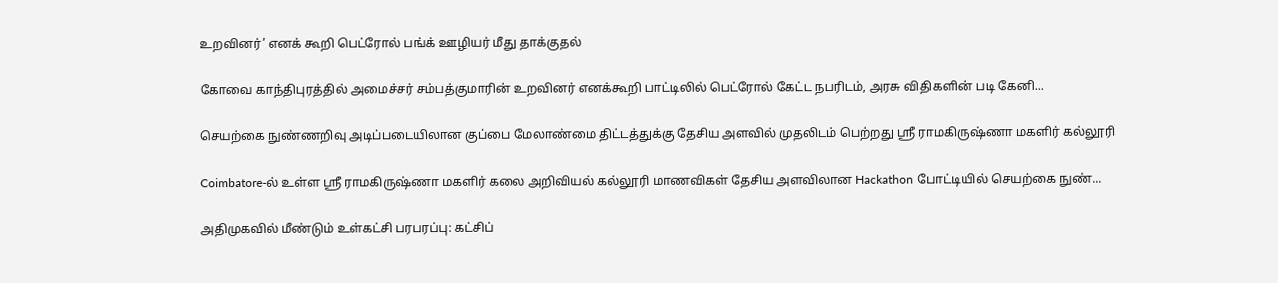உறவினர்’ எனக் கூறி பெட்ரோல் பங்க் ஊழியர் மீது தாக்குதல்

கோவை காந்திபுரத்தில் அமைச்சர் சம்பத்குமாரின் உறவினர் எனக்கூறி பாட்டிலில் பெட்ரோல் கேட்ட நபரிடம், அரசு விதிகளின் படி கேனி...

செயற்கை நுண்ணறிவு அடிப்படையிலான குப்பை மேலாண்மை திட்டத்துக்கு தேசிய அளவில் முதலிடம் பெற்றது ஶ்ரீ ராமகிருஷ்ணா மகளிர் கல்லூரி

Coimbatore-ல் உள்ள ஶ்ரீ ராமகிருஷ்ணா மகளிர் கலை அறிவியல் கல்லூரி மாணவிகள் தேசிய அளவிலான Hackathon போட்டியில் செயற்கை நுண்...

அதிமுகவில் மீண்டும் உள்கட்சி பரபரப்பு: கட்சிப்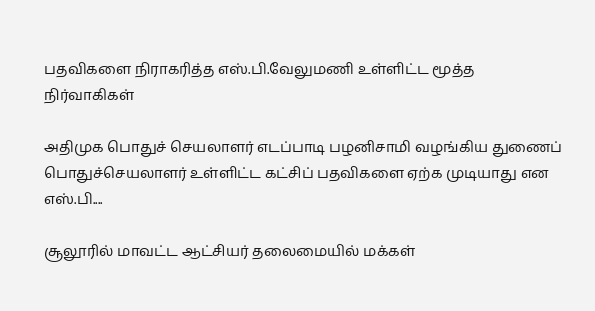பதவிகளை நிராகரித்த எஸ்.பி.வேலுமணி உள்ளிட்ட மூத்த நிர்வாகிகள்

அதிமுக பொதுச் செயலாளர் எடப்பாடி பழனிசாமி வழங்கிய துணைப் பொதுச்செயலாளர் உள்ளிட்ட கட்சிப் பதவிகளை ஏற்க முடியாது என எஸ்.பி....

சூலூரில் மாவட்ட ஆட்சியர் தலைமையில் மக்கள்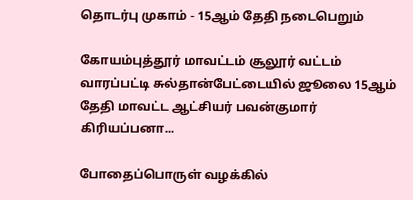தொடர்பு முகாம் - 15ஆம் தேதி நடைபெறும்

கோயம்புத்தூர் மாவட்டம் சூலூர் வட்டம் வாரப்பட்டி சுல்தான்பேட்டையில் ஜூலை 15ஆம் தேதி மாவட்ட ஆட்சியர் பவன்குமார் கிரியப்பனா...

போதைப்பொருள் வழக்கில்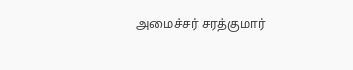அமைச்சர் சரத்குமார்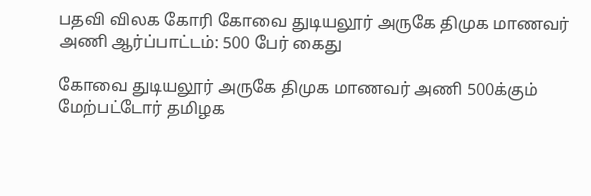பதவி விலக கோரி கோவை துடியலூர் அருகே திமுக மாணவர் அணி ஆர்ப்பாட்டம்: 500 பேர் கைது

கோவை துடியலூர் அருகே திமுக மாணவர் அணி 500க்கும் மேற்பட்டோர் தமிழக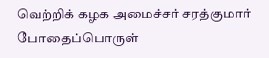வெற்றிக் கழக அமைச்சர் சரத்குமார் போதைப்பொருள்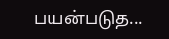பயன்படுத...